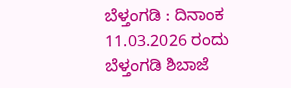ಬೆಳ್ತಂಗಡಿ : ದಿನಾಂಕ 11.03.2026 ರಂದು ಬೆಳ್ತಂಗಡಿ ಶಿಬಾಜೆ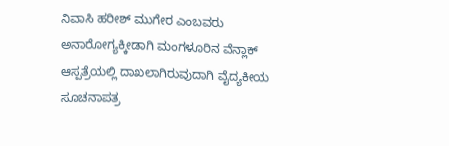ನಿವಾಸಿ ಹರೀಶ್ ಮುಗೇರ ಎಂಬವರು ಅನಾರೋಗ್ಯಕ್ಕೀಡಾಗಿ ಮಂಗಳೂರಿನ ವೆನ್ಲಾಕ್ ಆಸ್ಪತ್ರೆಯಲ್ಲಿ ದಾಖಲಾಗಿರುವುದಾಗಿ ವೈದ್ಯಕೀಯ ಸೂಚನಾಪತ್ರ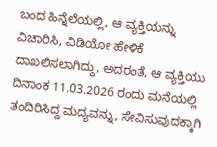ಬಂದ ಹಿನ್ನೆಲೆಯಲ್ಲಿ, ಆ ವ್ಯಕ್ತಿಯನ್ನು ವಿಚಾರಿಸಿ, ವಿಡಿಯೋ ಹೇಳಿಕೆ ದಾಖಲಿಸಲಾಗಿದ್ದು, ಅದರಂತೆ, ಆ ವ್ಯಕ್ತಿಯು ದಿನಾಂಕ 11.03.2026 ರಂದು ಮನೆಯಲ್ಲಿ ತಂದಿರಿಸಿದ್ದ ಮದ್ಯವನ್ನು, ಸೇವಿಸುವುದಕ್ಕಾಗಿ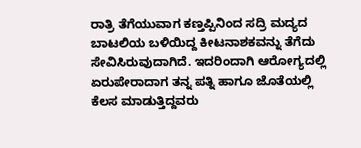ರಾತ್ರಿ ತೆಗೆಯುವಾಗ ಕಣ್ತಪ್ಪಿನಿಂದ ಸದ್ರಿ ಮದ್ಯದ ಬಾಟಲಿಯ ಬಳಿಯಿದ್ದ ಕೀಟನಾಶಕವನ್ನು ತೆಗೆದು ಸೇವಿಸಿರುವುದಾಗಿದೆ. ಇದರಿಂದಾಗಿ ಆರೋಗ್ಯದಲ್ಲಿ ಏರುಪೇರಾದಾಗ ತನ್ನ ಪತ್ನಿ ಹಾಗೂ ಜೊತೆಯಲ್ಲಿ ಕೆಲಸ ಮಾಡುತ್ತಿದ್ದವರು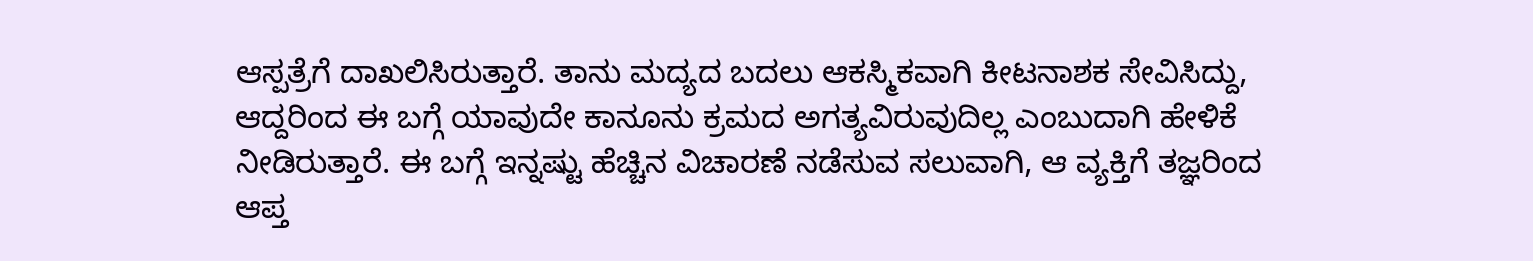ಆಸ್ಪತ್ರೆಗೆ ದಾಖಲಿಸಿರುತ್ತಾರೆ. ತಾನು ಮದ್ಯದ ಬದಲು ಆಕಸ್ಮಿಕವಾಗಿ ಕೀಟನಾಶಕ ಸೇವಿಸಿದ್ದು, ಆದ್ದರಿಂದ ಈ ಬಗ್ಗೆ ಯಾವುದೇ ಕಾನೂನು ಕ್ರಮದ ಅಗತ್ಯವಿರುವುದಿಲ್ಲ ಎಂಬುದಾಗಿ ಹೇಳಿಕೆ ನೀಡಿರುತ್ತಾರೆ. ಈ ಬಗ್ಗೆ ಇನ್ನಷ್ಟು ಹೆಚ್ಚಿನ ವಿಚಾರಣೆ ನಡೆಸುವ ಸಲುವಾಗಿ, ಆ ವ್ಯಕ್ತಿಗೆ ತಜ್ಞರಿಂದ ಆಪ್ತ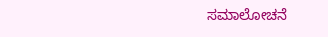ಸಮಾಲೋಚನೆ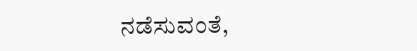ನಡೆಸುವಂತೆ,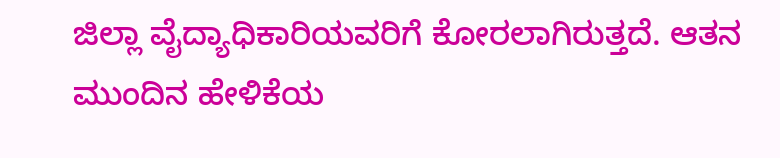ಜಿಲ್ಲಾ ವೈದ್ಯಾಧಿಕಾರಿಯವರಿಗೆ ಕೋರಲಾಗಿರುತ್ತದೆ. ಆತನ ಮುಂದಿನ ಹೇಳಿಕೆಯ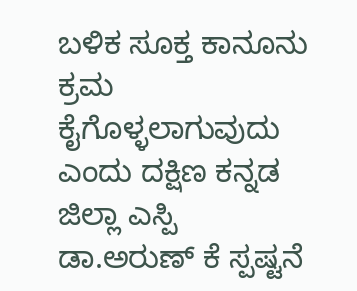ಬಳಿಕ ಸೂಕ್ತ ಕಾನೂನು ಕ್ರಮ ಕೈಗೊಳ್ಳಲಾಗುವುದು ಎಂದು ದಕ್ಷಿಣ ಕನ್ನಡ ಜಿಲ್ಲಾ ಎಸ್ಪಿ ಡಾ.ಅರುಣ್ ಕೆ ಸ್ಪಷ್ಟನೆ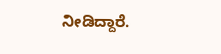ನೀಡಿದ್ದಾರೆ.